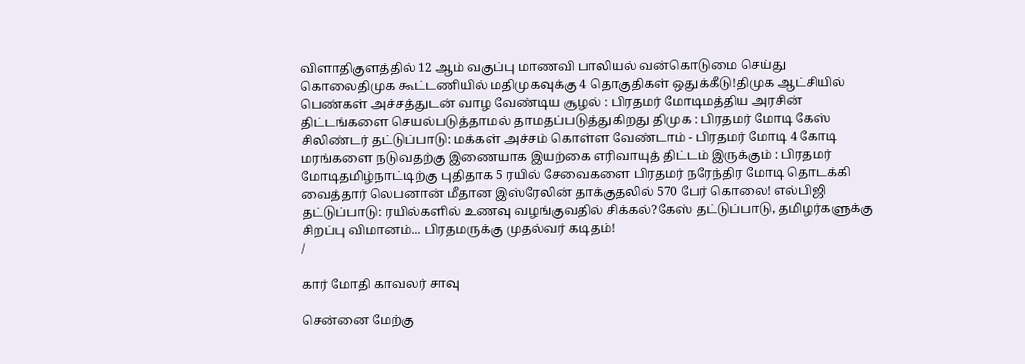விளாதிகுளத்தில் 12 ஆம் வகுப்பு மாணவி பாலியல் வன்கொடுமை செய்து கொலைதிமுக கூட்டணியில் மதிமுகவுக்கு 4 தொகுதிகள் ஒதுக்கீடு!திமுக ஆட்சியில் பெண்கள் அச்சத்துடன் வாழ வேண்டிய சூழல் : பிரதமர் மோடிமத்திய அரசின் திட்டங்களை செயல்படுத்தாமல் தாமதப்படுத்துகிறது திமுக : பிரதமர் மோடி கேஸ் சிலிண்டர் தட்டுப்பாடு: மக்கள் அச்சம் கொள்ள வேண்டாம் - பிரதமர் மோடி 4 கோடி மரங்களை நடுவதற்கு இணையாக இயற்கை எரிவாயுத் திட்டம் இருக்கும் : பிரதமர் மோடிதமிழ்நாட்டிற்கு புதிதாக 5 ரயில் சேவைகளை பிரதமர் நரேந்திர மோடி தொடக்கி வைத்தார் லெபனான் மீதான இஸ்ரேலின் தாக்குதலில் 570 பேர் கொலை! எல்பிஜி தட்டுப்பாடு: ரயில்களில் உணவு வழங்குவதில் சிக்கல்?கேஸ் தட்டுப்பாடு, தமிழர்களுக்கு சிறப்பு விமானம்... பிரதமருக்கு முதல்வர் கடிதம்!
/

கார் மோதி காவலர் சாவு

சென்னை மேற்கு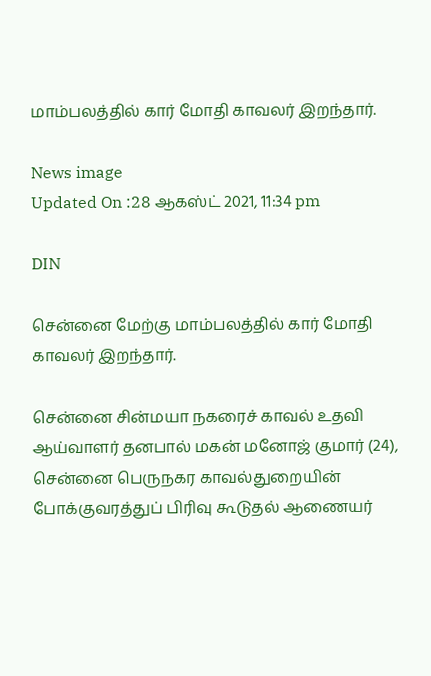மாம்பலத்தில் கார் மோதி காவலர் இறந்தார்.

News image
Updated On :28 ஆகஸ்ட் 2021, 11:34 pm

DIN

சென்னை மேற்கு மாம்பலத்தில் கார் மோதி காவலர் இறந்தார்.

சென்னை சின்மயா நகரைச் காவல் உதவி ஆய்வாளர் தனபால் மகன் மனோஜ் குமார் (24), சென்னை பெருநகர காவல்துறையின் போக்குவரத்துப் பிரிவு கூடுதல் ஆணையர்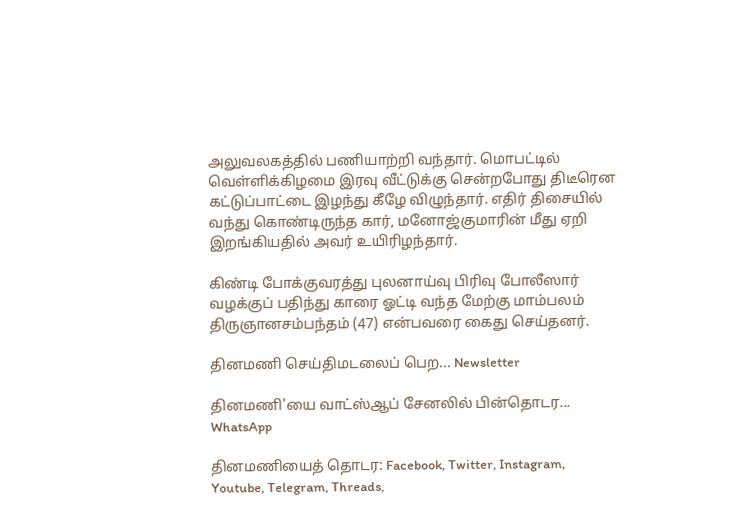அலுவலகத்தில் பணியாற்றி வந்தார். மொபட்டில் வெள்ளிக்கிழமை இரவு வீட்டுக்கு சென்றபோது திடீரென கட்டுப்பாட்டை இழந்து கீழே விழுந்தார். எதிர் திசையில் வந்து கொண்டிருந்த கார், மனோஜ்குமாரின் மீது ஏறி இறங்கியதில் அவர் உயிரிழந்தார்.

கிண்டி போக்குவரத்து புலனாய்வு பிரிவு போலீஸார் வழக்குப் பதிந்து காரை ஓட்டி வந்த மேற்கு மாம்பலம் திருஞானசம்பந்தம் (47) என்பவரை கைது செய்தனர்.

தினமணி செய்திமடலைப் பெற... Newsletter

தினமணி'யை வாட்ஸ்ஆப் சேனலில் பின்தொடர... WhatsApp

தினமணியைத் தொடர: Facebook, Twitter, Instagram, Youtube, Telegram, Threads,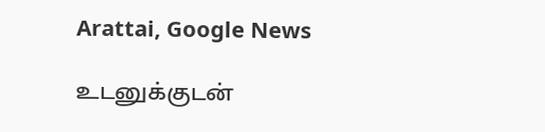Arattai, Google News

உடனுக்குடன்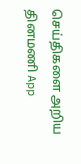செய்திகளை அறிய தினமணி App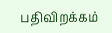பதிவிறக்கம்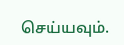செய்யவும்.